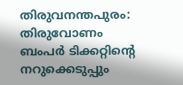തിരുവനന്തപുരം: തിരുവോണം ബംപർ ടിക്കറ്റിന്റെ നറുക്കെടുപ്പും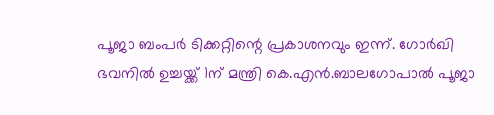പൂജാ ബംപർ ടിക്കറ്റിന്റെ പ്രകാശനവും ഇന്ന്. ഗോർഖി ഭവനിൽ ഉച്ചയ്ക്ക് 1ന് മന്ത്രി കെ.എൻ.ബാലഗോപാൽ പൂജാ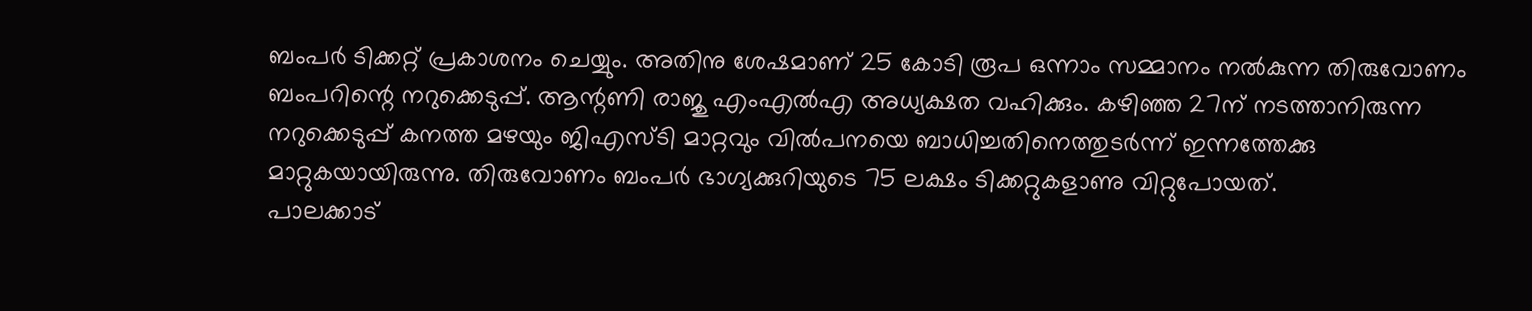ബംപർ ടിക്കറ്റ് പ്രകാശനം ചെയ്യും. അതിനു ശേഷമാണ് 25 കോടി രൂപ ഒന്നാം സമ്മാനം നൽകുന്ന തിരുവോണം ബംപറിന്റെ നറുക്കെടുപ്പ്. ആന്റണി രാജു എംഎൽഎ അധ്യക്ഷത വഹിക്കും. കഴിഞ്ഞ 27ന് നടത്താനിരുന്ന നറുക്കെടുപ്പ് കനത്ത മഴയും ജിഎസ്ടി മാറ്റവും വിൽപനയെ ബാധിച്ചതിനെത്തുടർന്ന് ഇന്നത്തേക്കു മാറ്റുകയായിരുന്നു. തിരുവോണം ബംപർ ഭാഗ്യക്കുറിയുടെ 75 ലക്ഷം ടിക്കറ്റുകളാണു വിറ്റുപോയത്.
പാലക്കാട്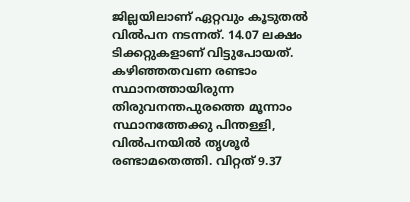ജില്ലയിലാണ് ഏറ്റവും കൂടുതൽ വിൽപന നടന്നത്. 14.07 ലക്ഷം ടിക്കറ്റുകളാണ് വിട്ടുപോയത്. കഴിഞ്ഞതവണ രണ്ടാം സ്ഥാനത്തായിരുന്ന തിരുവനന്തപുരത്തെ മൂന്നാം സ്ഥാനത്തേക്കു പിന്തള്ളി, വിൽപനയിൽ തൃശൂർ രണ്ടാമതെത്തി. വിറ്റത് 9.37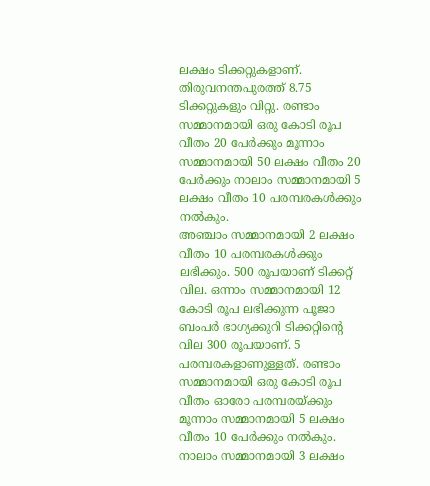ലക്ഷം ടിക്കറ്റുകളാണ്. തിരുവനന്തപുരത്ത് 8.75 ടിക്കറ്റുകളും വിറ്റു. രണ്ടാം സമ്മാനമായി ഒരു കോടി രൂപ വീതം 20 പേർക്കും മൂന്നാം സമ്മാനമായി 50 ലക്ഷം വീതം 20 പേർക്കും നാലാം സമ്മാനമായി 5 ലക്ഷം വീതം 10 പരമ്പരകൾക്കും നൽകും.
അഞ്ചാം സമ്മാനമായി 2 ലക്ഷം വീതം 10 പരമ്പരകൾക്കും ലഭിക്കും. 500 രൂപയാണ് ടിക്കറ്റ് വില. ഒന്നാം സമ്മാനമായി 12 കോടി രൂപ ലഭിക്കുന്ന പൂജാ ബംപർ ഭാഗ്യക്കുറി ടിക്കറ്റിന്റെ വില 300 രൂപയാണ്. 5 പരമ്പരകളാണുള്ളത്. രണ്ടാം സമ്മാനമായി ഒരു കോടി രൂപ വീതം ഓരോ പരമ്പരയ്ക്കും മൂന്നാം സമ്മാനമായി 5 ലക്ഷം വീതം 10 പേർക്കും നൽകും. നാലാം സമ്മാനമായി 3 ലക്ഷം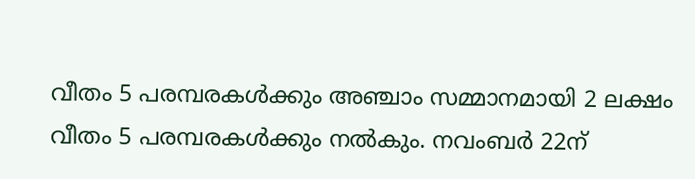വീതം 5 പരമ്പരകൾക്കും അഞ്ചാം സമ്മാനമായി 2 ലക്ഷം വീതം 5 പരമ്പരകൾക്കും നൽകും. നവംബർ 22ന്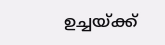ഉച്ചയ്ക്ക്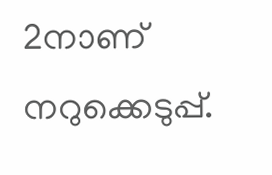2നാണ് നറുക്കെടുപ്പ്.